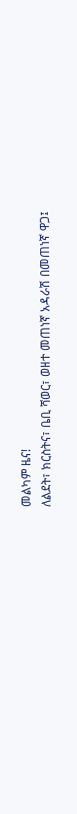መልካም ዜና!
ለልደት፣ ክርስትና፣ ቤቢ ሻወር፣ ወዘተ መጠነኛ አዳራሽ በመጠነኛ ዋጋ፤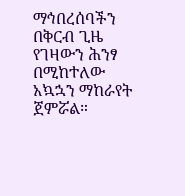ማኅበረሰባችን በቅርብ ጊዜ የገዛውን ሕንፃ በሚከተለው አኳኋን ማከራየት ጀምሯል።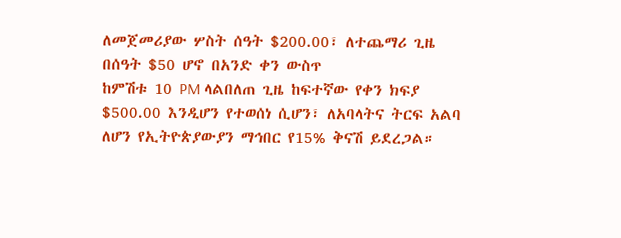ለመጀመሪያው ሦስት ሰዓት $200.00፣ ለተጨማሪ ጊዜ በሰዓት $50 ሆኖ በአንድ ቀን ውስጥ
ከምሽቱ 10 PM ላልበለጠ ጊዜ ከፍተኛው የቀን ክፍያ $500.00 እንዲሆን የተወሰነ ሲሆን፣ ለአባላትና ትርፍ አልባ ለሆን የኢትዮጵያውያን ማኅበር የ15% ቅናሽ ይደረጋል።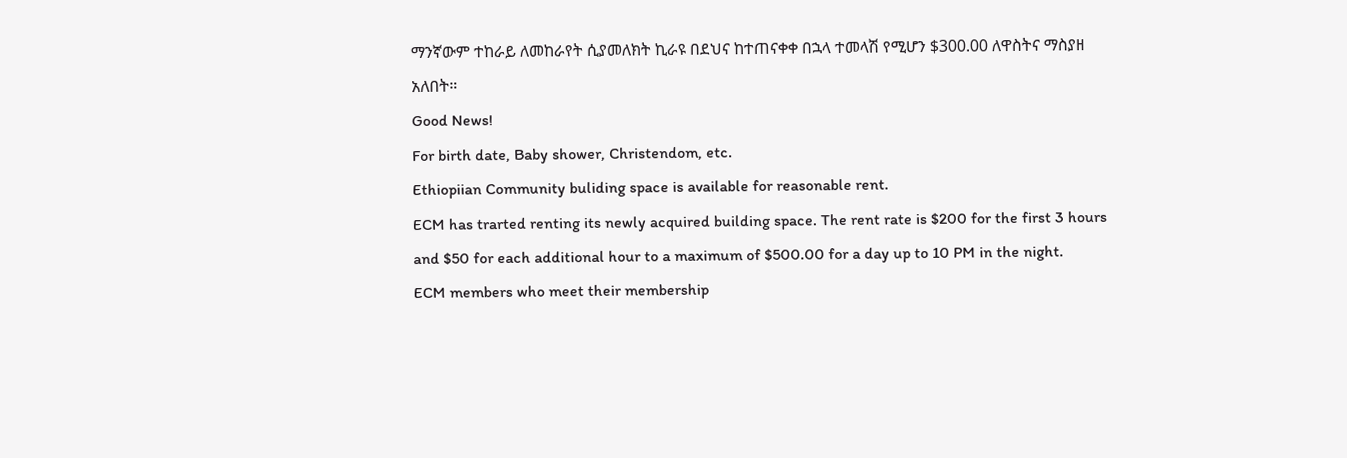ማንኛውም ተከራይ ለመከራየት ሲያመለክት ኪራዩ በደህና ከተጠናቀቀ በኋላ ተመላሽ የሚሆን $300.00 ለዋስትና ማስያዘ አለበት።
Good News!
For birth date, Baby shower, Christendom, etc.
Ethiopiian Community buliding space is available for reasonable rent.
ECM has trarted renting its newly acquired building space. The rent rate is $200 for the first 3 hours and $50 for each additional hour to a maximum of $500.00 for a day up to 10 PM in the night.
ECM members who meet their membership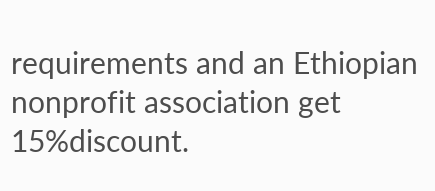requirements and an Ethiopian nonprofit association get 15%discount.